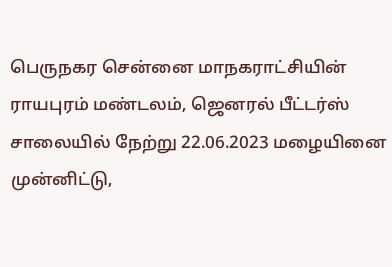பெருநகர சென்னை மாநகராட்சியின் ராயபுரம் மண்டலம், ஜெனரல் பீட்டர்ஸ் சாலையில் நேற்று 22.06.2023 மழையினை முன்னிட்டு,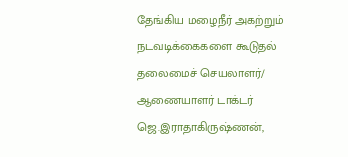தேங்கிய மழைநீர் அகற்றும் நடவடிக்கைகளை கூடுதல் தலைமைச் செயலாளர்/ ஆணையாளர் டாக்டர் ஜெ.இராதாகிருஷ்ணன்,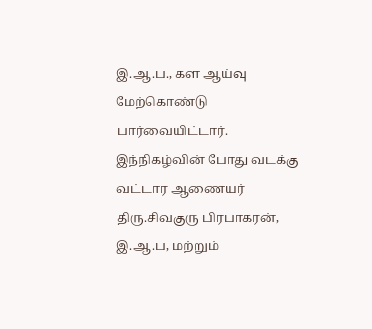இ.ஆ.ப., கள ஆய்வு மேற்கொண்டு பார்வையிட்டார். இந்நிகழ்வின் போது வடக்கு வட்டார ஆணையர் திரு.சிவகுரு பிரபாகரன், இ.ஆ.ப, மற்றும்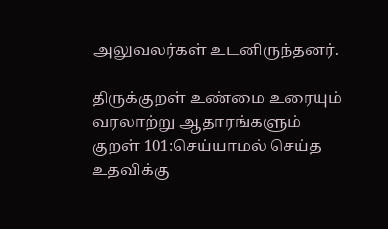அலுவலர்கள் உடனிருந்தனர்.

திருக்குறள் உண்மை உரையும் வரலாற்று ஆதாரங்களும்
குறள் 101:செய்யாமல் செய்த உதவிக்கு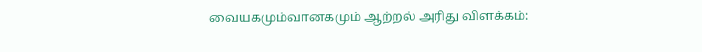வையகமும்வானகமும் ஆற்றல் அரிது விளக்கம்: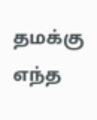தமக்கு எந்த